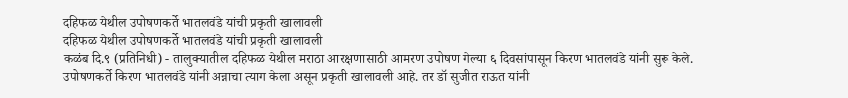दहिफळ येथील उपोषणकर्ते भातलवंडे यांची प्रकृती खालावली
दहिफळ येथील उपोषणकर्ते भातलवंडे यांची प्रकृती खालावली
कळंब दि.९ (प्रतिनिधी) - तालुक्यातील दहिफळ येथील मराठा आरक्षणासाठी आमरण उपोषण गेल्या ६ दिवसांपासून किरण भातलवंडे यांनी सुरू केले.
उपोषणकर्ते किरण भातलवंडे यांनी अन्नाचा त्याग केला असून प्रकृती खालावली आहे. तर डॉ सुजीत राऊत यांनी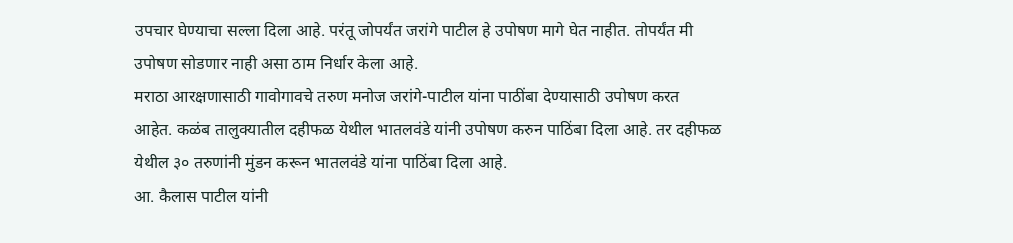उपचार घेण्याचा सल्ला दिला आहे. परंतू जोपर्यंत जरांगे पाटील हे उपोषण मागे घेत नाहीत. तोपर्यंत मी उपोषण सोडणार नाही असा ठाम निर्धार केला आहे.
मराठा आरक्षणासाठी गावोगावचे तरुण मनोज जरांगे-पाटील यांना पाठींबा देण्यासाठी उपोषण करत आहेत. कळंब तालुक्यातील दहीफळ येथील भातलवंडे यांनी उपोषण करुन पाठिंबा दिला आहे. तर दहीफळ येथील ३० तरुणांनी मुंडन करून भातलवंडे यांना पाठिंबा दिला आहे.
आ. कैलास पाटील यांनी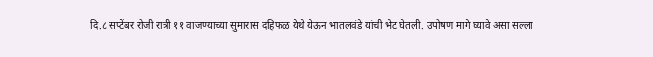दि.८ सप्टेंबर रोजी रात्री ११ वाजण्याच्या सुमारास दहिफळ येथे येऊन भातलवंडे यांची भेट घेतली. उपोषण मागे घ्यावे असा सल्ला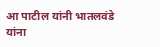आ पाटील यांनी भातलवंडे यांना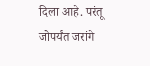दिला आहे. परंतू जोपर्यंत जरांगे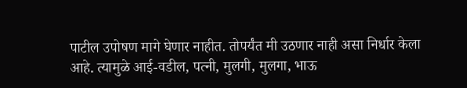पाटील उपोषण मागे घेणार नाहीत. तोपर्यंत मी उठणार नाही असा निर्धार केला आहे. त्यामुळे आई-वडील, पत्नी, मुलगी, मुलगा, भाऊ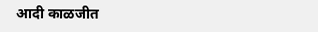आदी काळजीत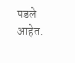पडले आहेत.